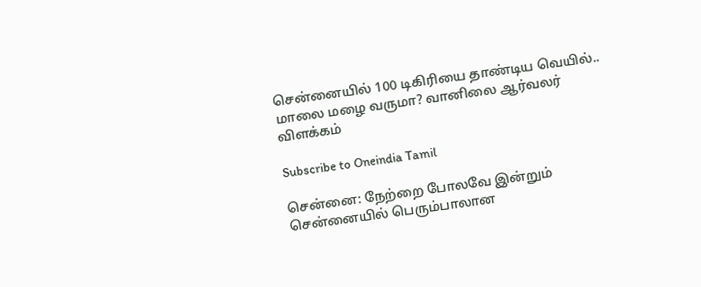சென்னையில் 100 டிகிரியை தாண்டிய வெயில்.. மாலை மழை வருமா? வானிலை ஆர்வலர் விளக்கம்

Subscribe to Oneindia Tamil

சென்னை: நேற்றை போலவே இன்றும் சென்னையில் பெரும்பாலான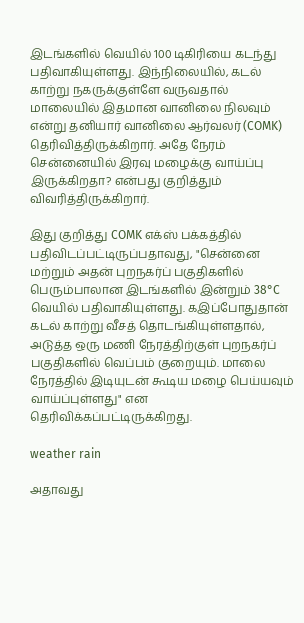இடங்களில் வெயில் 100 டிகிரியை கடந்து பதிவாகியுள்ளது. இந்நிலையில், கடல் காற்று நகருக்குள்ளே வருவதால் மாலையில் இதமான வானிலை நிலவும் என்று தனியார் வானிலை ஆர்வலர் (COMK) தெரிவித்திருக்கிறார். அதே நேரம் சென்னையில் இரவு மழைக்கு வாய்ப்பு இருக்கிறதா? என்பது குறித்தும் விவரித்திருக்கிறார்.

இது குறித்து COMK எக்ஸ் பக்கத்தில் பதிவிடப்பட்டிருப்பதாவது, "சென்னை மற்றும் அதன் புறநகர்ப் பகுதிகளில் பெரும்பாலான இடங்களில் இன்றும் 38°C வெயில் பதிவாகியுள்ளது. கஇப்போதுதான் கடல் காற்று வீசத் தொடங்கியுள்ளதால், அடுத்த ஒரு மணி நேரத்திற்குள் புறநகர்ப் பகுதிகளில் வெப்பம் குறையும். மாலை நேரத்தில் இடியுடன் கூடிய மழை பெய்யவும் வாய்ப்புள்ளது" என தெரிவிக்கப்பட்டிருக்கிறது.

weather rain

அதாவது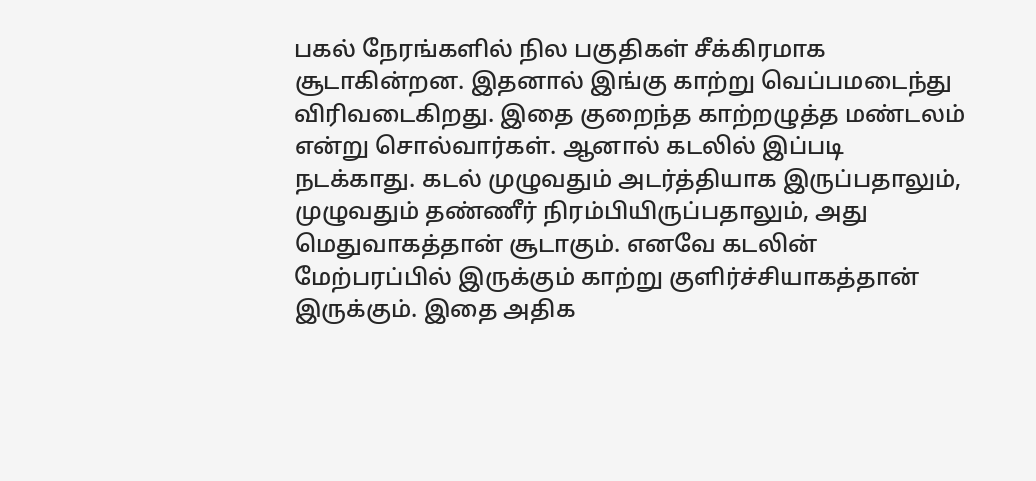பகல் நேரங்களில் நில பகுதிகள் சீக்கிரமாக சூடாகின்றன. இதனால் இங்கு காற்று வெப்பமடைந்து விரிவடைகிறது. இதை குறைந்த காற்றழுத்த மண்டலம் என்று சொல்வார்கள். ஆனால் கடலில் இப்படி நடக்காது. கடல் முழுவதும் அடர்த்தியாக இருப்பதாலும், முழுவதும் தண்ணீர் நிரம்பியிருப்பதாலும், அது மெதுவாகத்தான் சூடாகும். எனவே கடலின் மேற்பரப்பில் இருக்கும் காற்று குளிர்ச்சியாகத்தான் இருக்கும். இதை அதிக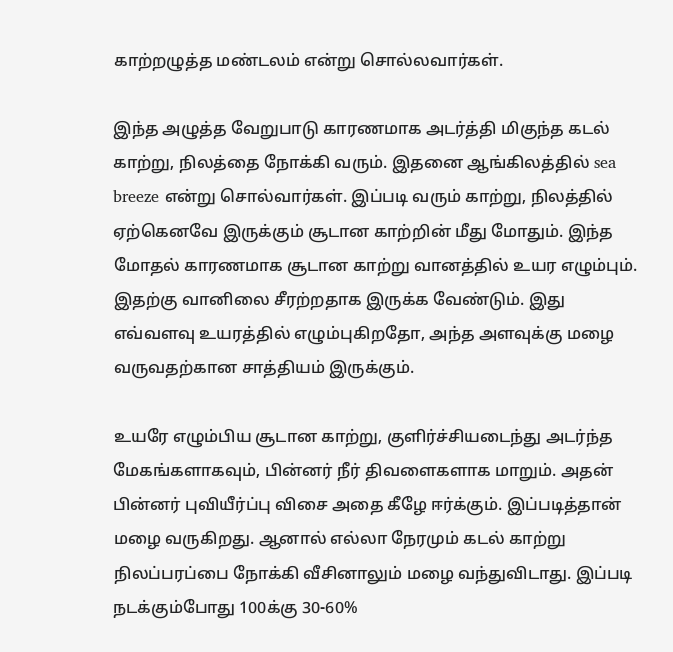காற்றழுத்த மண்டலம் என்று சொல்லவார்கள்.

இந்த அழுத்த வேறுபாடு காரணமாக அடர்த்தி மிகுந்த கடல் காற்று, நிலத்தை நோக்கி வரும். இதனை ஆங்கிலத்தில் sea breeze என்று சொல்வார்கள். இப்படி வரும் காற்று, நிலத்தில் ஏற்கெனவே இருக்கும் சூடான காற்றின் மீது மோதும். இந்த மோதல் காரணமாக சூடான காற்று வானத்தில் உயர எழும்பும். இதற்கு வானிலை சீரற்றதாக இருக்க வேண்டும். இது எவ்வளவு உயரத்தில் எழும்புகிறதோ, அந்த அளவுக்கு மழை வருவதற்கான சாத்தியம் இருக்கும்.

உயரே எழும்பிய சூடான காற்று, குளிர்ச்சியடைந்து அடர்ந்த மேகங்களாகவும், பின்னர் நீர் திவளைகளாக மாறும். அதன் பின்னர் புவியீர்ப்பு விசை அதை கீழே ஈர்க்கும். இப்படித்தான் மழை வருகிறது. ஆனால் எல்லா நேரமும் கடல் காற்று நிலப்பரப்பை நோக்கி வீசினாலும் மழை வந்துவிடாது. இப்படி நடக்கும்போது 100க்கு 30-60%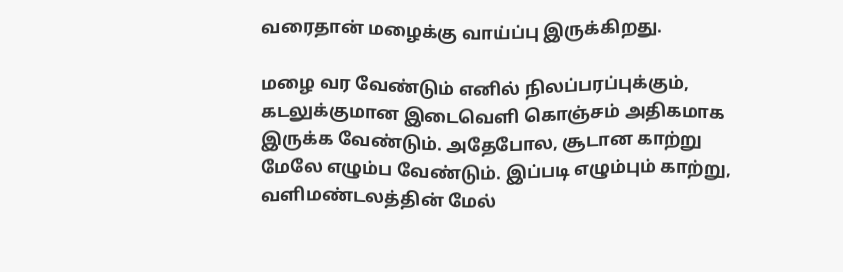வரைதான் மழைக்கு வாய்ப்பு இருக்கிறது.

மழை வர வேண்டும் எனில் நிலப்பரப்புக்கும், கடலுக்குமான இடைவெளி கொஞ்சம் அதிகமாக இருக்க வேண்டும். அதேபோல, சூடான காற்று மேலே எழும்ப வேண்டும். இப்படி எழும்பும் காற்று, வளிமண்டலத்தின் மேல்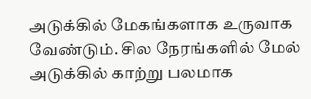அடுக்கில் மேகங்களாக உருவாக வேண்டும். சில நேரங்களில் மேல் அடுக்கில் காற்று பலமாக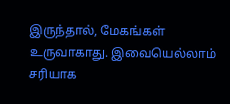இருந்தால், மேகங்கள் உருவாகாது. இவையெல்லாம் சரியாக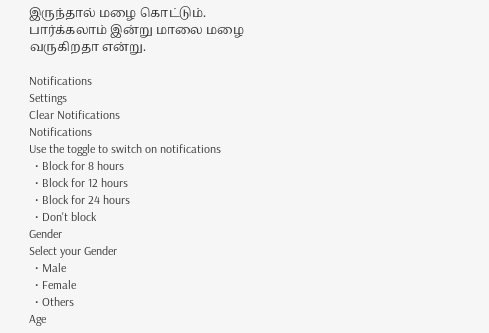இருந்தால் மழை கொட்டும். பார்க்கலாம் இன்று மாலை மழை வருகிறதா என்று.

Notifications
Settings
Clear Notifications
Notifications
Use the toggle to switch on notifications
  • Block for 8 hours
  • Block for 12 hours
  • Block for 24 hours
  • Don't block
Gender
Select your Gender
  • Male
  • Female
  • Others
Age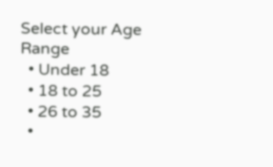Select your Age Range
  • Under 18
  • 18 to 25
  • 26 to 35
  •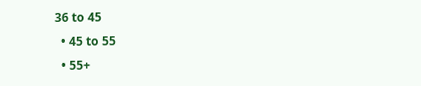36 to 45
  • 45 to 55
  • 55+